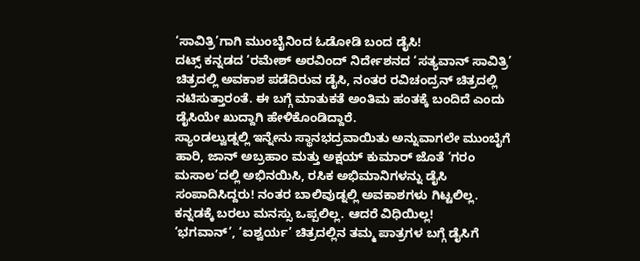‘ಸಾವಿತ್ರಿ’ಗಾಗಿ ಮುಂಬೈನಿಂದ ಓಡೋಡಿ ಬಂದ ಡೈಸಿ!
ದಟ್ಸ್ ಕನ್ನಡದ ‘ರಮೇಶ್ ಅರವಿಂದ್ ನಿರ್ದೇಶನದ ‘ಸತ್ಯವಾನ್ ಸಾವಿತ್ರಿ’ ಚಿತ್ರದಲ್ಲಿ ಅವಕಾಶ ಪಡೆದಿರುವ ಡೈಸಿ, ನಂತರ ರವಿಚಂದ್ರನ್ ಚಿತ್ರದಲ್ಲಿ ನಟಿಸುತ್ತಾರಂತೆ. ಈ ಬಗ್ಗೆ ಮಾತುಕತೆ ಅಂತಿಮ ಹಂತಕ್ಕೆ ಬಂದಿದೆ ಎಂದು ಡೈಸಿಯೇ ಖುದ್ದಾಗಿ ಹೇಳಿಕೊಂಡಿದ್ದಾರೆ.
ಸ್ಯಾಂಡಲ್ವುಡ್ನಲ್ಲಿ ಇನ್ನೇನು ಸ್ಥಾನಭದ್ರವಾಯಿತು ಅನ್ನುವಾಗಲೇ ಮುಂಬೈಗೆ ಹಾರಿ, ಜಾನ್ ಅಬ್ರಹಾಂ ಮತ್ತು ಅಕ್ಷಯ್ ಕುಮಾರ್ ಜೊತೆ ‘ಗರಂ ಮಸಾಲ’ದಲ್ಲಿ ಅಭಿನಯಿಸಿ, ರಸಿಕ ಅಭಿಮಾನಿಗಳನ್ನು ಡೈಸಿ ಸಂಪಾದಿಸಿದ್ದರು! ನಂತರ ಬಾಲಿವುಡ್ನಲ್ಲಿ ಅವಕಾಶಗಳು ಗಿಟ್ಟಲಿಲ್ಲ. ಕನ್ನಡಕ್ಕೆ ಬರಲು ಮನಸ್ಸು ಒಪ್ಪಲಿಲ್ಲ. ಆದರೆ ವಿಧಿಯಿಲ್ಲ!
‘ಭಗವಾನ್’, ‘ಐಶ್ವರ್ಯ’ ಚಿತ್ರದಲ್ಲಿನ ತಮ್ಮ ಪಾತ್ರಗಳ ಬಗ್ಗೆ ಡೈಸಿಗೆ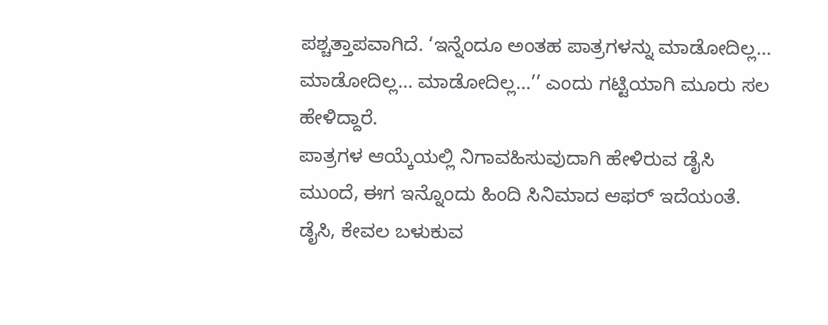ಪಶ್ಚತ್ತಾಪವಾಗಿದೆ. ‘ಇನ್ನೆಂದೂ ಅಂತಹ ಪಾತ್ರಗಳನ್ನು ಮಾಡೋದಿಲ್ಲ... ಮಾಡೋದಿಲ್ಲ... ಮಾಡೋದಿಲ್ಲ...’’ ಎಂದು ಗಟ್ಟಿಯಾಗಿ ಮೂರು ಸಲ ಹೇಳಿದ್ದಾರೆ.
ಪಾತ್ರಗಳ ಆಯ್ಕೆಯಲ್ಲಿ ನಿಗಾವಹಿಸುವುದಾಗಿ ಹೇಳಿರುವ ಡೈಸಿ ಮುಂದೆ, ಈಗ ಇನ್ನೊಂದು ಹಿಂದಿ ಸಿನಿಮಾದ ಆಫರ್ ಇದೆಯಂತೆ. ಡೈಸಿ, ಕೇವಲ ಬಳುಕುವ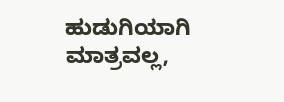ಹುಡುಗಿಯಾಗಿ ಮಾತ್ರವಲ್ಲ,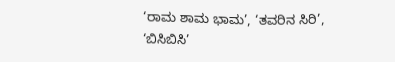‘ರಾಮ ಶಾಮ ಭಾಮ’, ‘ತವರಿನ ಸಿರಿ’, ‘ಬಿಸಿಬಿಸಿ’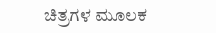ಚಿತ್ರಗಳ ಮೂಲಕ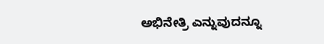ಅಭಿನೇತ್ರಿ ಎನ್ನುವುದನ್ನೂ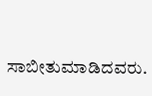ಸಾಬೀತುಮಾಡಿದವರು.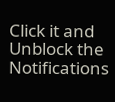Click it and Unblock the Notifications